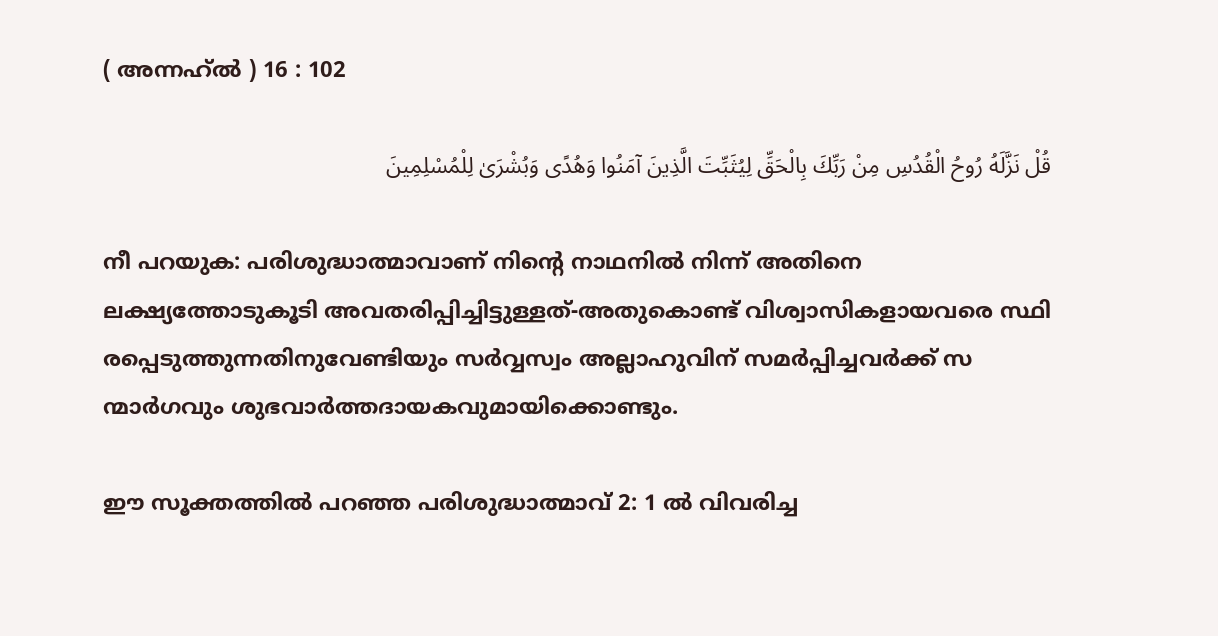( അന്നഹ്ൽ ) 16 : 102

قُلْ نَزَّلَهُ رُوحُ الْقُدُسِ مِنْ رَبِّكَ بِالْحَقِّ لِيُثَبِّتَ الَّذِينَ آمَنُوا وَهُدًى وَبُشْرَىٰ لِلْمُسْلِمِينَ

നീ പറയുക: പരിശുദ്ധാത്മാവാണ് നിന്‍റെ നാഥനില്‍ നിന്ന് അതിനെ ലക്ഷ്യത്തോടുകൂടി അവതരിപ്പിച്ചിട്ടുള്ളത്-അതുകൊണ്ട് വിശ്വാസികളായവരെ സ്ഥി രപ്പെടുത്തുന്നതിനുവേണ്ടിയും സര്‍വ്വസ്വം അല്ലാഹുവിന് സമര്‍പ്പിച്ചവര്‍ക്ക് സ ന്മാര്‍ഗവും ശുഭവാര്‍ത്തദായകവുമായിക്കൊണ്ടും.

ഈ സൂക്തത്തില്‍ പറഞ്ഞ പരിശുദ്ധാത്മാവ് 2: 1 ല്‍ വിവരിച്ച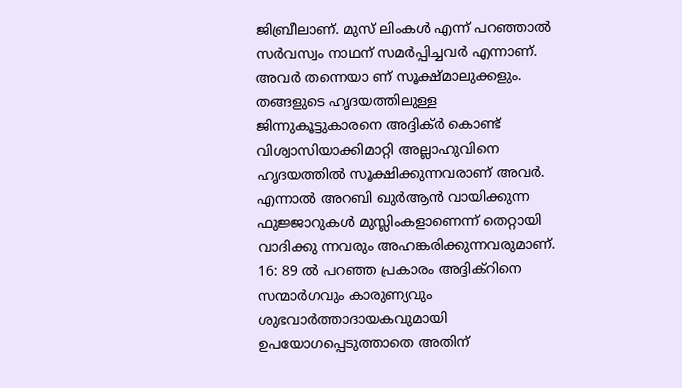ജിബ്രീലാണ്. മുസ് ലിംകള്‍ എന്ന് പറഞ്ഞാല്‍ സര്‍വസ്വം നാഥന് സമര്‍പ്പിച്ചവര്‍ എന്നാണ്. അവര്‍ തന്നെയാ ണ് സൂക്ഷ്മാലുക്കളും. തങ്ങളുടെ ഹൃദയത്തിലുള്ള ജിന്നുകൂട്ടുകാരനെ അദ്ദിക്ര്‍ കൊണ്ട് വിശ്വാസിയാക്കിമാറ്റി അല്ലാഹുവിനെ ഹൃദയത്തില്‍ സൂക്ഷിക്കുന്നവരാണ് അവര്‍. എന്നാല്‍ അറബി ഖുര്‍ആന്‍ വായിക്കുന്ന ഫുജ്ജാറുകള്‍ മുസ്ലിംകളാണെന്ന് തെറ്റായി വാദിക്കു ന്നവരും അഹങ്കരിക്കുന്നവരുമാണ്. 16: 89 ല്‍ പറഞ്ഞ പ്രകാരം അദ്ദിക്റിനെ സന്മാര്‍ഗവും കാരുണ്യവും ശുഭവാര്‍ത്താദായകവുമായി ഉപയോഗപ്പെടുത്താതെ അതിന്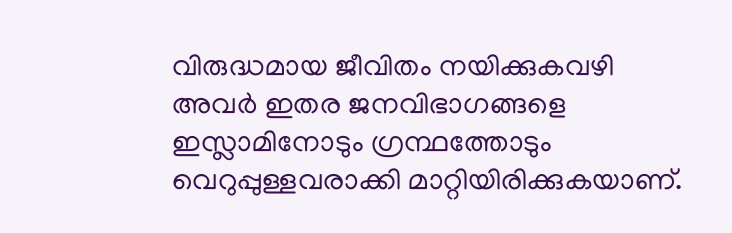വിരുദ്ധമായ ജീവിതം നയിക്കുകവഴി അവര്‍ ഇതര ജനവിഭാഗങ്ങളെ ഇസ്ലാമിനോടും ഗ്രന്ഥത്തോടും വെറുപ്പുള്ളവരാക്കി മാറ്റിയിരിക്കുകയാണ്.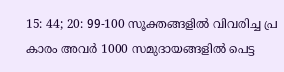15: 44; 20: 99-100 സൂക്തങ്ങളില്‍ വിവരിച്ച പ്ര കാരം അവര്‍ 1000 സമുദായങ്ങളില്‍ പെട്ട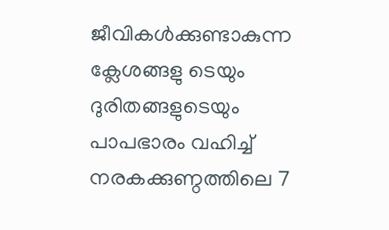ജീവികള്‍ക്കുണ്ടാകുന്ന ക്ലേശങ്ങളു ടെയും ദുരിതങ്ങളുടെയും പാപഭാരം വഹിച്ച് നരകക്കുണ്ഠത്തിലെ 7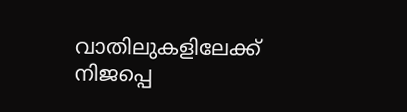വാതിലുകളിലേക്ക് നിജപ്പെ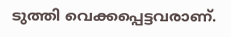ടുത്തി വെക്കപ്പെട്ടവരാണ്.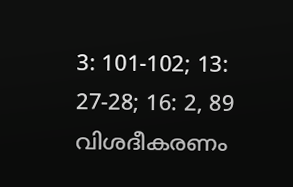3: 101-102; 13: 27-28; 16: 2, 89 വിശദീകരണം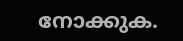നോക്കുക.